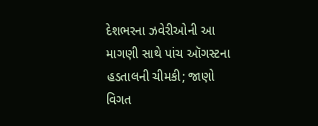દેશભરના ઝવેરીઓની આ માગણી સાથે પાંચ ઑગસ્ટના હડતાલની ચીમકી; જાણો વિગત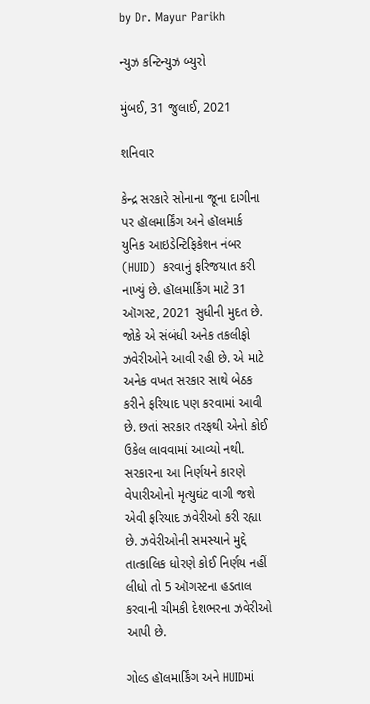by Dr. Mayur Parikh

ન્યુઝ કન્ટિન્યુઝ બ્યુરો

મુંબઈ, 31 જુલાઈ, 2021

શનિવાર

કેન્દ્ર સરકારે સોનાના જૂના દાગીના પર હૉલમાર્કિંગ અને હૉલમાર્ક યુનિક આઇડેન્ટિફિકેશન નંબર (HUID)  કરવાનું ફરિજયાત કરી નાખ્યું છે. હૉલમાર્કિંગ માટે 31 ઑગસ્ટ, 2021 સુધીની મુદત છે. જોકે એ સંબંધી અનેક તકલીફો ઝવેરીઓને આવી રહી છે. એ માટે અનેક વખત સરકાર સાથે બેઠક કરીને ફરિયાદ પણ કરવામાં આવી છે. છતાં સરકાર તરફથી એનો કોઈ ઉકેલ લાવવામાં આવ્યો નથી. સરકારના આ નિર્ણયને કારણે વેપારીઓનો મૃત્યુઘંટ વાગી જશે એવી ફરિયાદ ઝવેરીઓ કરી રહ્યા છે. ઝવેરીઓની સમસ્યાને મુદ્દે તાત્કાલિક ધોરણે કોઈ નિર્ણય નહીં લીધો તો 5 ઑગસ્ટના હડતાલ કરવાની ચીમકી દેશભરના ઝવેરીઓ આપી છે.

ગોલ્ડ હૉલમાર્કિંગ અને HUIDમાં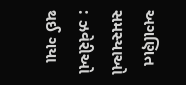અગણિત સમસ્યાઓ : ઝવેરીઓ થઈ ગયા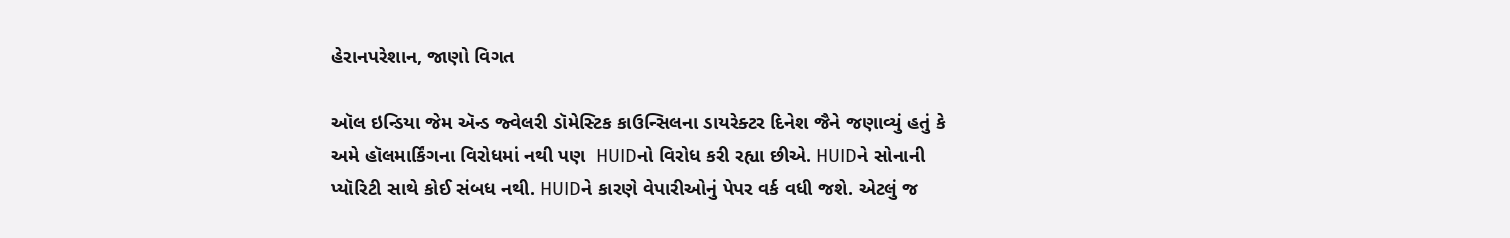હેરાનપરેશાન, જાણો વિગત

ઑલ ઇન્ડિયા જેમ ઍન્ડ જ્વેલરી ડૉમેસ્ટિક કાઉન્સિલના ડાયરેક્ટર દિનેશ જૈને જણાવ્યું હતું કે અમે હૉલમાર્કિંગના વિરોધમાં નથી પણ  HUIDનો વિરોધ કરી રહ્યા છીએ. HUIDને સોનાની પ્યૉરિટી સાથે કોઈ સંબધ નથી. HUIDને કારણે વેપારીઓનું પેપર વર્ક વધી જશે. એટલું જ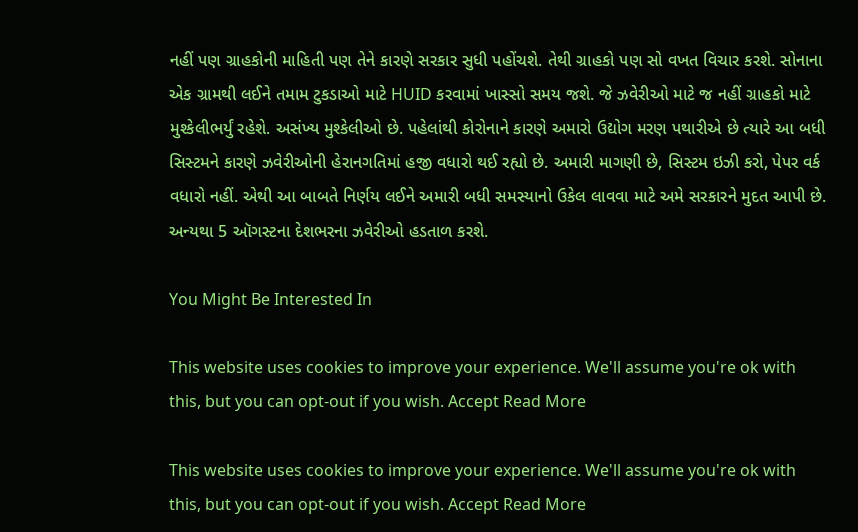નહીં પણ ગ્રાહકોની માહિતી પણ તેને કારણે સરકાર સુધી પહોંચશે. તેથી ગ્રાહકો પણ સો વખત વિચાર કરશે. સોનાના એક ગ્રામથી લઈને તમામ ટુકડાઓ માટે HUID કરવામાં ખાસ્સો સમય જશે. જે ઝવેરીઓ માટે જ નહીં ગ્રાહકો માટે મુશ્કેલીભર્યું રહેશે. અસંખ્ય મુશ્કેલીઓ છે. પહેલાંથી કોરોનાને કારણે અમારો ઉદ્યોગ મરણ પથારીએ છે ત્યારે આ બધી સિસ્ટમને કારણે ઝવેરીઓની હેરાનગતિમાં હજી વધારો થઈ રહ્યો છે. અમારી માગણી છે, સિસ્ટમ ઇઝી કરો, પેપર વર્ક વધારો નહીં. એથી આ બાબતે નિર્ણય લઈને અમારી બધી સમસ્યાનો ઉકેલ લાવવા માટે અમે સરકારને મુદત આપી છે. અન્યથા 5 ઑગસ્ટના દેશભરના ઝવેરીઓ હડતાળ કરશે.

You Might Be Interested In

This website uses cookies to improve your experience. We'll assume you're ok with this, but you can opt-out if you wish. Accept Read More

This website uses cookies to improve your experience. We'll assume you're ok with this, but you can opt-out if you wish. Accept Read More